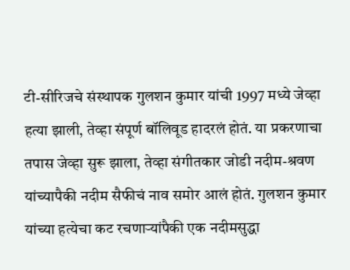टी-सीरिजचे संस्थापक गुलशन कुमार यांची 1997 मध्ये जेव्हा हत्या झाली, तेव्हा संपूर्ण बॉलिवूड हादरलं होतं. या प्रकरणाचा तपास जेव्हा सुरू झाला, तेव्हा संगीतकार जोडी नदीम-श्रवण यांच्यापैकी नदीम सैफीचं नाव समोर आलं होतं. गुलशन कुमार यांच्या हत्येचा कट रचणाऱ्यांपैकी एक नदीमसुद्धा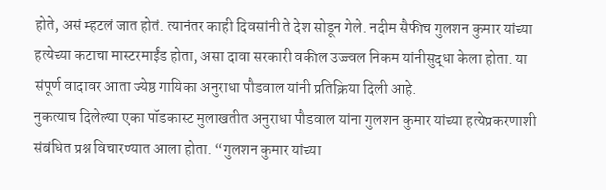होते, असं म्हटलं जात होतं. त्यानंतर काही दिवसांनी ते देश सोडून गेले. नदीम सैफीच गुलशन कुमार यांच्या हत्येच्या कटाचा मास्टरमाईंड होता, असा दावा सरकारी वकील उज्ज्वल निकम यांनीसुद्धा केला होता. या संपूर्ण वादावर आता ज्येष्ठ गायिका अनुराधा पौडवाल यांनी प्रतिक्रिया दिली आहे.
नुकत्याच दिलेल्या एका पॉडकास्ट मुलाखतीत अनुराधा पौडवाल यांना गुलशन कुमार यांच्या हत्येप्रकरणाशी संबंधित प्रश्न विचारण्यात आला होता. “गुलशन कुमार यांच्या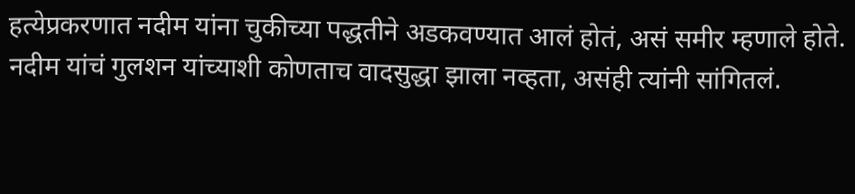हत्येप्रकरणात नदीम यांना चुकीच्या पद्धतीने अडकवण्यात आलं होतं, असं समीर म्हणाले होते. नदीम यांचं गुलशन यांच्याशी कोणताच वादसुद्धा झाला नव्हता, असंही त्यांनी सांगितलं.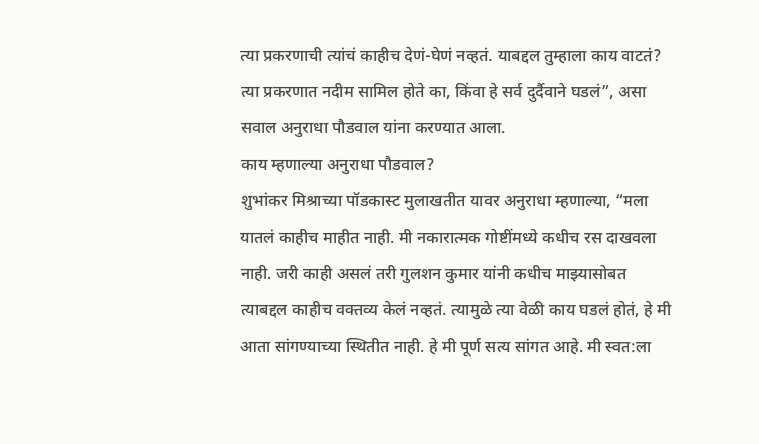त्या प्रकरणाची त्यांचं काहीच देणं-घेणं नव्हतं. याबद्दल तुम्हाला काय वाटतं? त्या प्रकरणात नदीम सामिल होते का, किंवा हे सर्व दुर्दैवाने घडलं”, असा सवाल अनुराधा पौडवाल यांना करण्यात आला.
काय म्हणाल्या अनुराधा पौडवाल?
शुभांकर मिश्राच्या पॉडकास्ट मुलाखतीत यावर अनुराधा म्हणाल्या, “मला यातलं काहीच माहीत नाही. मी नकारात्मक गोष्टींमध्ये कधीच रस दाखवला नाही. जरी काही असलं तरी गुलशन कुमार यांनी कधीच माझ्यासोबत त्याबद्दल काहीच वक्तव्य केलं नव्हतं. त्यामुळे त्या वेळी काय घडलं होतं, हे मी आता सांगण्याच्या स्थितीत नाही. हे मी पूर्ण सत्य सांगत आहे. मी स्वत:ला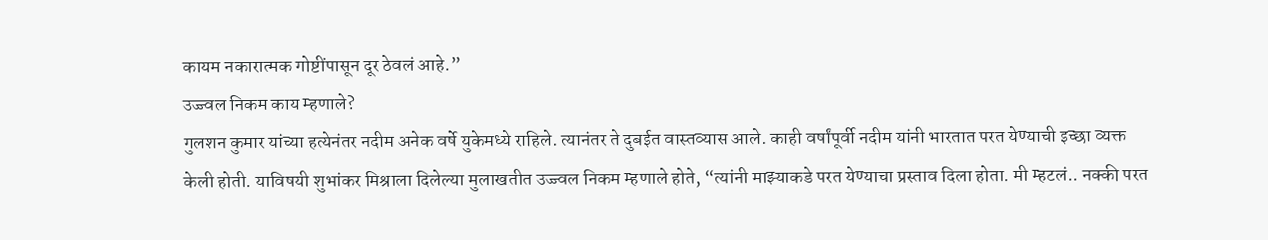कायम नकारात्मक गोष्टींपासून दूर ठेवलं आहे.”
उज्ज्वल निकम काय म्हणाले?
गुलशन कुमार यांच्या हत्येनंतर नदीम अनेक वर्षे युकेमध्ये राहिले. त्यानंतर ते दुबईत वास्तव्यास आले. काही वर्षांपूर्वी नदीम यांनी भारतात परत येण्याची इच्छा व्यक्त केली होती. याविषयी शुभांकर मिश्राला दिलेल्या मुलाखतीत उज्ज्वल निकम म्हणाले होते, “त्यांनी माझ्याकडे परत येण्याचा प्रस्ताव दिला होता. मी म्हटलं.. नक्की परत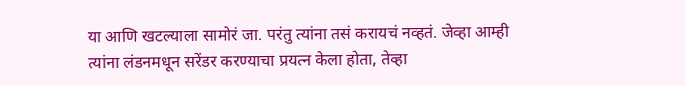या आणि खटल्याला सामोरं जा. परंतु त्यांना तसं करायचं नव्हतं. जेव्हा आम्ही त्यांना लंडनमधून सरेंडर करण्याचा प्रयत्न केला होता, तेव्हा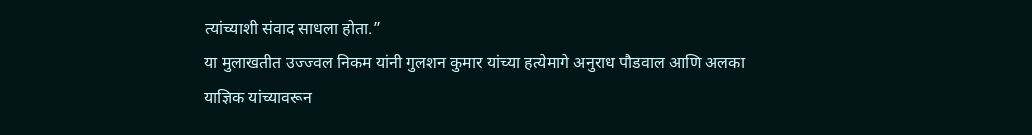त्यांच्याशी संवाद साधला होता.”
या मुलाखतीत उज्ज्वल निकम यांनी गुलशन कुमार यांच्या हत्येमागे अनुराध पौडवाल आणि अलका याज्ञिक यांच्यावरून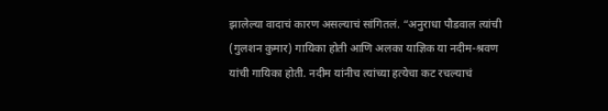झालेल्या वादाचं कारण असल्याचं सांगितलं. “अनुराधा पौडवाल त्यांची (गुलशन कुमार) गायिका होती आणि अलका याज्ञिक या नदीम-श्रवण यांची गायिका होती. नदीम यांनीच त्यांच्या हत्येचा कट रचल्याचं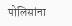पोलिसांना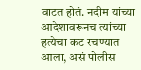वाटत होतं. नदीम यांच्या आदेशावरूनच त्यांच्या हत्येचा कट रचण्यात आला, असं पोलीस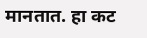मानतात. हा कट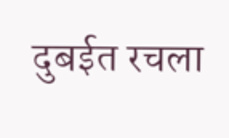दुबईत रचला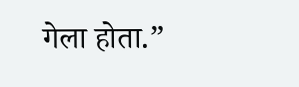गेला होता.”